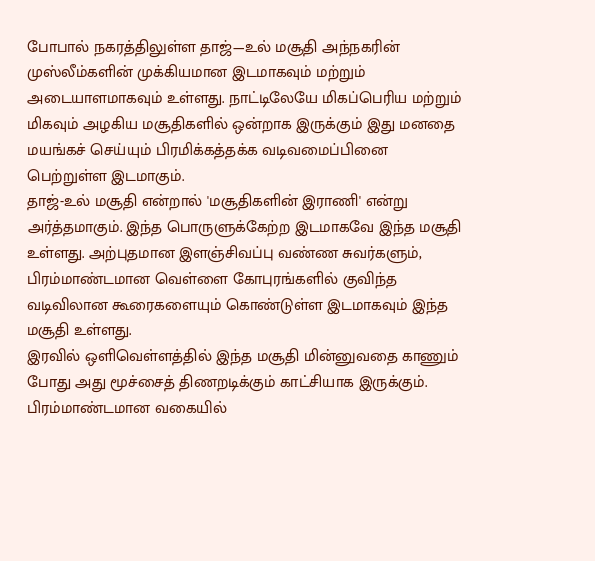போபால் நகரத்திலுள்ள தாஜ்—உல் மசூதி அந்நகரின் முஸ்லீம்களின் முக்கியமான இடமாகவும் மற்றும் அடையாளமாகவும் உள்ளது. நாட்டிலேயே மிகப்பெரிய மற்றும் மிகவும் அழகிய மசூதிகளில் ஒன்றாக இருக்கும் இது மனதை மயங்கச் செய்யும் பிரமிக்கத்தக்க வடிவமைப்பினை பெற்றுள்ள இடமாகும்.
தாஜ்-உல் மசூதி என்றால் 'மசூதிகளின் இராணி' என்று அர்த்தமாகும். இந்த பொருளுக்கேற்ற இடமாகவே இந்த மசூதி உள்ளது. அற்புதமான இளஞ்சிவப்பு வண்ண சுவர்களும், பிரம்மாண்டமான வெள்ளை கோபுரங்களில் குவிந்த வடிவிலான கூரைகளையும் கொண்டுள்ள இடமாகவும் இந்த மசூதி உள்ளது.
இரவில் ஒளிவெள்ளத்தில் இந்த மசூதி மின்னுவதை காணும் போது அது மூச்சைத் திணறடிக்கும் காட்சியாக இருக்கும். பிரம்மாண்டமான வகையில்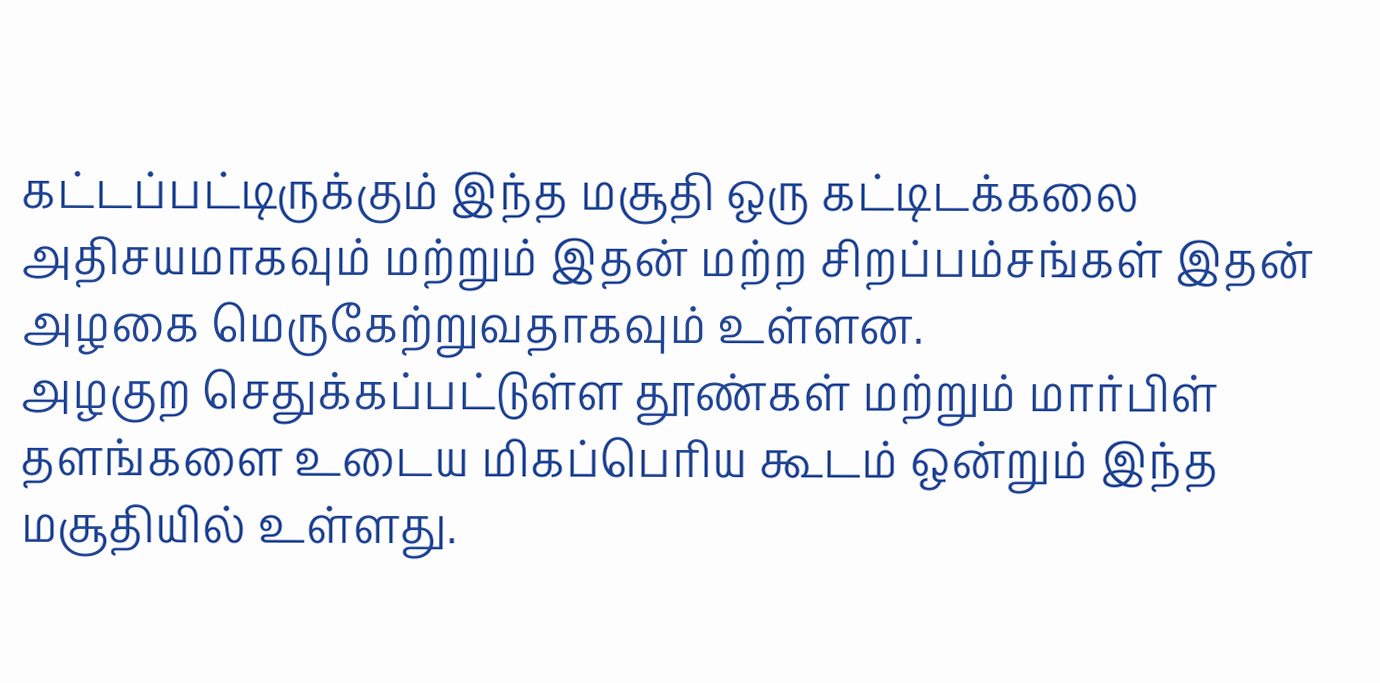கட்டப்பட்டிருக்கும் இந்த மசூதி ஒரு கட்டிடக்கலை அதிசயமாகவும் மற்றும் இதன் மற்ற சிறப்பம்சங்கள் இதன் அழகை மெருகேற்றுவதாகவும் உள்ளன.
அழகுற செதுக்கப்பட்டுள்ள தூண்கள் மற்றும் மார்பிள் தளங்களை உடைய மிகப்பெரிய கூடம் ஒன்றும் இந்த மசூதியில் உள்ளது.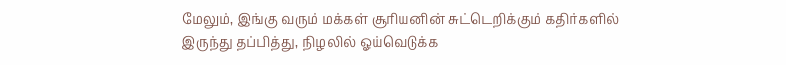மேலும், இங்கு வரும் மக்கள் சூரியனின் சுட்டெறிக்கும் கதிர்களில் இருந்து தப்பித்து, நிழலில் ஓய்வெடுக்க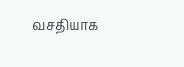வசதியாக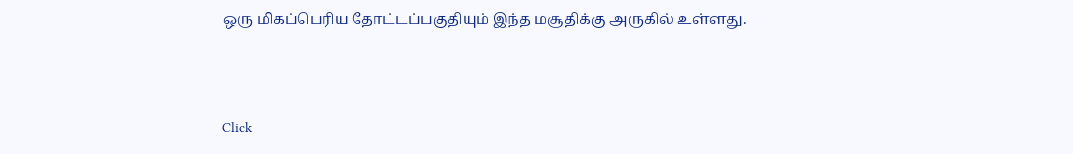ஒரு மிகப்பெரிய தோட்டப்பகுதியும் இந்த மசூதிக்கு அருகில் உள்ளது.



Click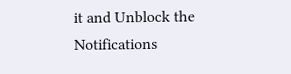it and Unblock the Notifications